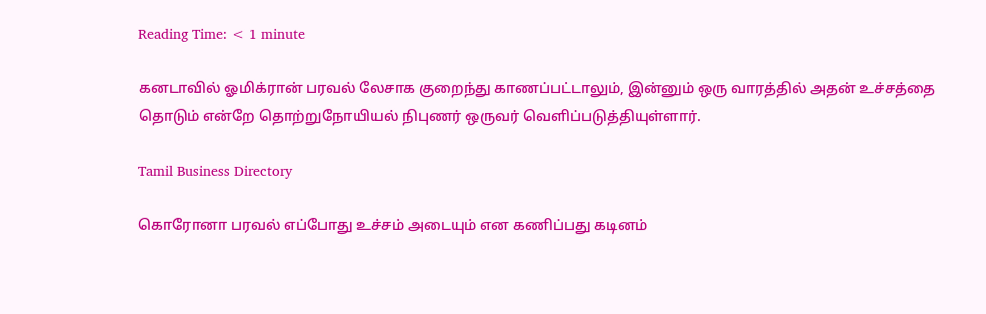Reading Time: < 1 minute

கனடாவில் ஓமிக்ரான் பரவல் லேசாக குறைந்து காணப்பட்டாலும், இன்னும் ஒரு வாரத்தில் அதன் உச்சத்தை தொடும் என்றே தொற்றுநோயியல் நிபுணர் ஒருவர் வெளிப்படுத்தியுள்ளார்.

Tamil Business Directory

கொரோனா பரவல் எப்போது உச்சம் அடையும் என கணிப்பது கடினம்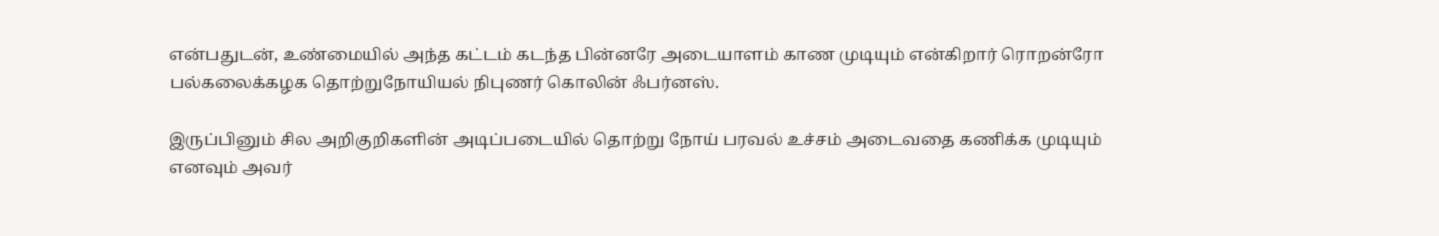என்பதுடன், உண்மையில் அந்த கட்டம் கடந்த பின்னரே அடையாளம் காண முடியும் என்கிறார் ரொறன்ரோ பல்கலைக்கழக தொற்றுநோயியல் நிபுணர் கொலின் ஃபர்னஸ்.

இருப்பினும் சில அறிகுறிகளின் அடிப்படையில் தொற்று நோய் பரவல் உச்சம் அடைவதை கணிக்க முடியும் எனவும் அவர்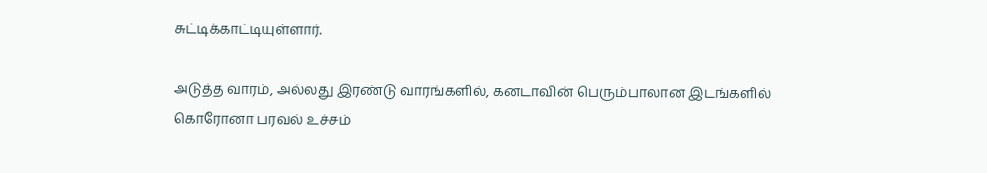சுட்டிக்காட்டியுள்ளார்.

அடுத்த வாரம், அல்லது இரண்டு வாரங்களில், கனடாவின் பெரும்பாலான இடங்களில் கொரோனா பரவல் உச்சம்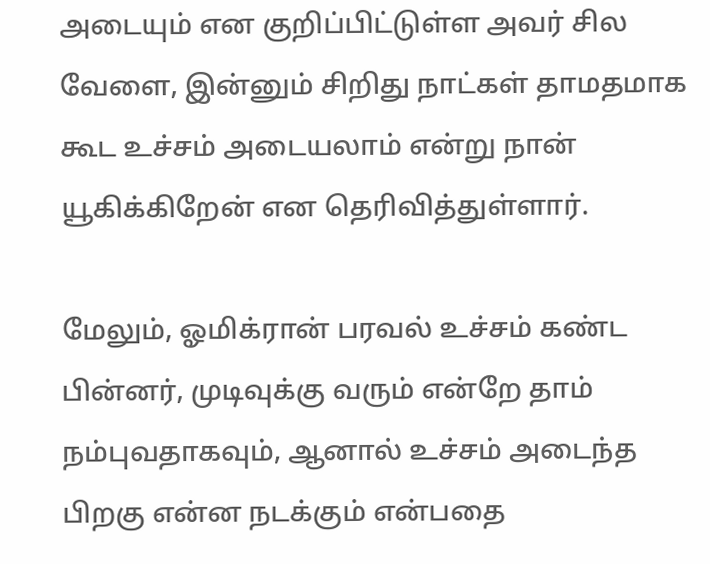அடையும் என குறிப்பிட்டுள்ள அவர் சில வேளை, இன்னும் சிறிது நாட்கள் தாமதமாக கூட உச்சம் அடையலாம் என்று நான் யூகிக்கிறேன் என தெரிவித்துள்ளார்.

மேலும், ஓமிக்ரான் பரவல் உச்சம் கண்ட பின்னர், முடிவுக்கு வரும் என்றே தாம் நம்புவதாகவும், ஆனால் உச்சம் அடைந்த பிறகு என்ன நடக்கும் என்பதை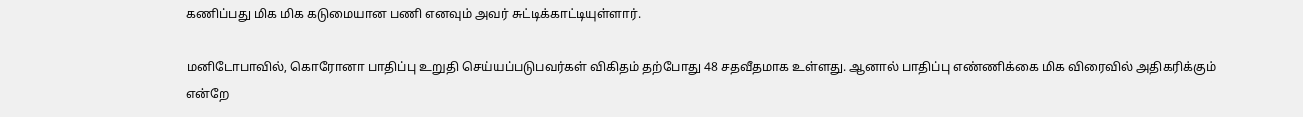கணிப்பது மிக மிக கடுமையான பணி எனவும் அவர் சுட்டிக்காட்டியுள்ளார்.

மனிடோபாவில், கொரோனா பாதிப்பு உறுதி செய்யப்படுபவர்கள் விகிதம் தற்போது 48 சதவீதமாக உள்ளது. ஆனால் பாதிப்பு எண்ணிக்கை மிக விரைவில் அதிகரிக்கும் என்றே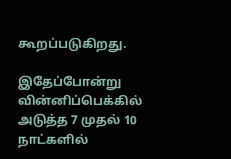கூறப்படுகிறது.

இதேப்போன்று வின்னிப்பெக்கில் அடுத்த 7 முதல் 10 நாட்களில்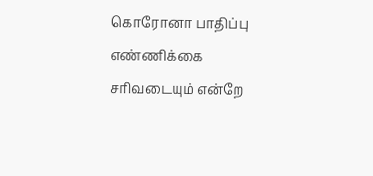கொரோனா பாதிப்பு எண்ணிக்கை சரிவடையும் என்றே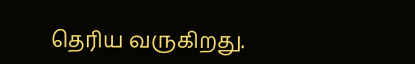தெரிய வருகிறது.